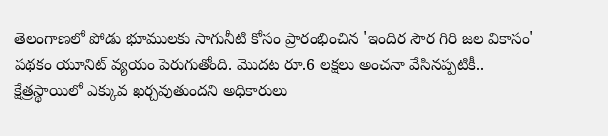తెలంగాణలో పోడు భూములకు సాగునీటి కోసం ప్రారంభించిన 'ఇందిర సౌర గిరి జల వికాసం' పథకం యూనిట్ వ్యయం పెరుగుతోంది. మొదట రూ.6 లక్షలు అంచనా వేసినప్పటికీ.. క్షేత్రస్థాయిలో ఎక్కువ ఖర్చవుతుందని అధికారులు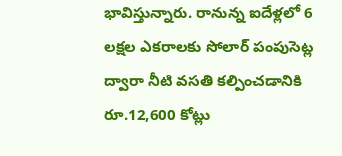భావిస్తున్నారు. రానున్న ఐదేళ్లలో 6 లక్షల ఎకరాలకు సోలార్ పంపుసెట్ల ద్వారా నీటి వసతి కల్పించడానికి రూ.12,600 కోట్లు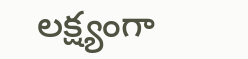లక్ష్యంగా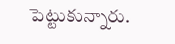పెట్టుకున్నారు.